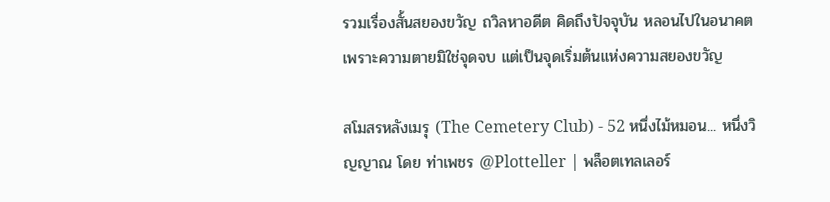รวมเรื่องสั้นสยองขวัญ ถวิลหาอดีต คิดถึงปัจจุบัน หลอนไปในอนาคต เพราะความตายมิใช่จุดจบ แต่เป็นจุดเริ่มต้นแห่งความสยองขวัญ

สโมสรหลังเมรุ (The Cemetery Club) - 52 หนึ่งไม้หมอน... หนึ่งวิญญาณ โดย ท่าเพชร @Plotteller | พล็อตเทลเลอร์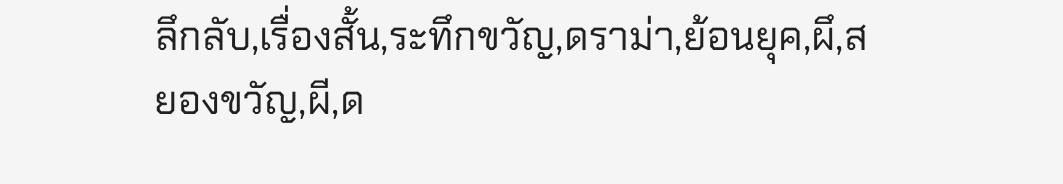ลึกลับ,เรื่องสั้น,ระทึกขวัญ,ดราม่า,ย้อนยุค,ผึ,สยองขวัญ,ผี,ด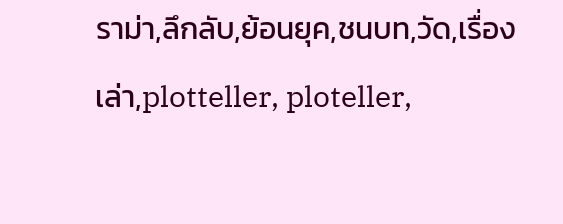ราม่า,ลึกลับ,ย้อนยุค,ชนบท,วัด,เรื่องเล่า,plotteller, ploteller,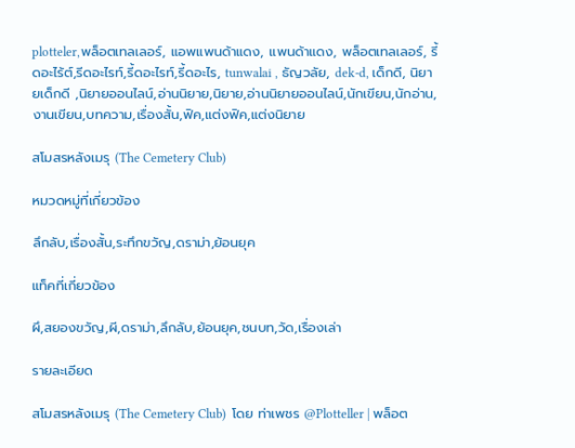plotteler,พล็อตเทลเลอร์, แอพแพนด้าแดง, แพนด้าแดง, พล็อตเทลเลอร์, รี้ดอะไร้ต์,รีดอะไรท์,รี้ดอะไรท์,รี้ดอะไร, tunwalai , ธัญวลัย, dek-d, เด็กดี, นิยายเด็กดี ,นิยายออนไลน์,อ่านนิยาย,นิยาย,อ่านนิยายออนไลน์,นักเขียน,นักอ่าน,งานเขียน,บทความ,เรื่องสั้น,ฟิค,แต่งฟิค,แต่งนิยาย

สโมสรหลังเมรุ (The Cemetery Club)

หมวดหมู่ที่เกี่ยวข้อง

ลึกลับ,เรื่องสั้น,ระทึกขวัญ,ดราม่า,ย้อนยุค

แท็คที่เกี่ยวข้อง

ผึ,สยองขวัญ,ผี,ดราม่า,ลึกลับ,ย้อนยุค,ชนบท,วัด,เรื่องเล่า

รายละเอียด

สโมสรหลังเมรุ (The Cemetery Club)  โดย ท่าเพชร @Plotteller | พล็อต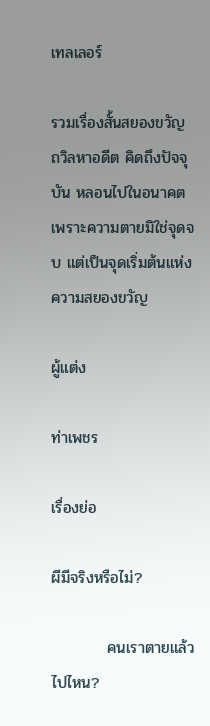เทลเลอร์

รวมเรื่องสั้นสยองขวัญ ถวิลหาอดีต คิดถึงปัจจุบัน หลอนไปในอนาคต เพราะความตายมิใช่จุดจบ แต่เป็นจุดเริ่มต้นแห่งความสยองขวัญ

ผู้แต่ง

ท่าเพชร

เรื่องย่อ

ผีมีจริงหรือไม่?

          คนเราตายแล้วไปไหน?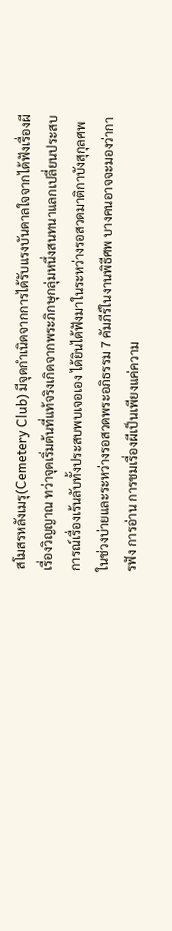สโมสรหลังเมรุ(Cemetery Club) มีจุดกำเนิดจากการได้รับแรงบันดาลใจจากได้ฟังเรื่องผี เรื่องวิญญาณ ทว่าจุดเริ่มต้นที่แท้จริงเกิดจากพระภิกษุกลุ่มหนึ่งสนทนาแลกเปลี่ยนประสบการณ์เรื่องเร้นลับทั้งประสบพบเจอเอง ได้ยินได้ฟังมาในระหว่างรอสวดมาติกาบังสุกุลศพในช่วงบ่ายและระหว่างรอสวดพระอภิธรรม 7 คัมภีร์ในงานพิธีศพ บางคนอาจจะมองว่าการฟัง การอ่าน การชมเรื่องผีเป็นเพียงแค่ความ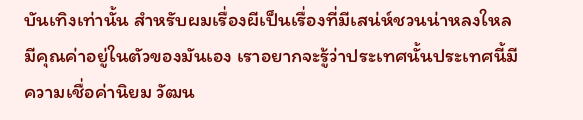บันเทิงเท่านั้น สำหรับผมเรื่องผีเป็นเรื่องที่มีเสน่ห์ชวนน่าหลงใหล มีคุณค่าอยู่ในตัวของมันเอง เราอยากจะรู้ว่าประเทศนั้นประเทศนี้มีความเชื่อค่านิยม วัฒน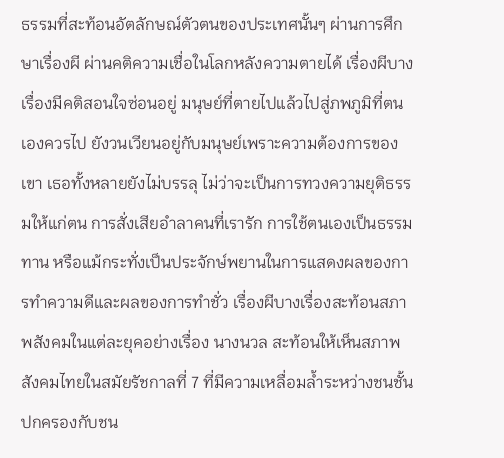ธรรมที่สะท้อนอัตลักษณ์ตัวตนของประเทศนั้นๆ ผ่านการศึกษาเรื่องผี ผ่านคติความเชื่อในโลกหลังความตายได้ เรื่องผีบางเรื่องมีคติสอนใจซ่อนอยู่ มนุษย์ที่ตายไปแล้วไปสู่ภพภูมิที่ตนเองควรไป ยังวนเวียนอยู่กับมนุษย์เพราะความต้องการของเขา เธอทั้งหลายยังไม่บรรลุ ไม่ว่าจะเป็นการทวงความยุติธรรมให้แก่ตน การสั่งเสียอำลาคนที่เรารัก การใช้ตนเองเป็นธรรมทาน หรือแม้กระทั่งเป็นประจักษ์พยานในการแสดงผลของการทำความดีและผลของการทำชั่ว เรื่องผีบางเรื่องสะท้อนสภาพสังคมในแต่ละยุคอย่างเรื่อง นางนวล สะท้อนให้เห็นสภาพสังคมไทยในสมัยรัชกาลที่ 7 ที่มีความเหลื่อมล้ำระหว่างชนชั้นปกครองกับชน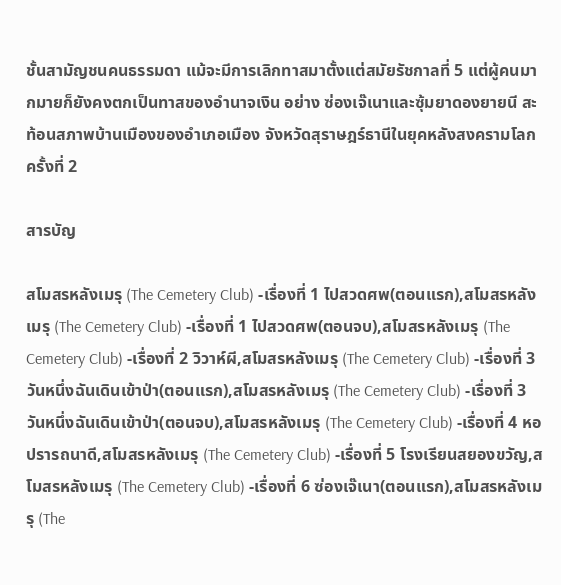ชั้นสามัญชนคนธรรมดา แม้จะมีการเลิกทาสมาตั้งแต่สมัยรัชกาลที่ 5 แต่ผู้คนมากมายก็ยังคงตกเป็นทาสของอำนาจเงิน อย่าง ซ่องเจ๊เนาและซุ้มยาดองยายนี สะท้อนสภาพบ้านเมืองของอำเภอเมือง จังหวัดสุราษฎร์ธานีในยุคหลังสงครามโลกครั้งที่ 2

สารบัญ

สโมสรหลังเมรุ (The Cemetery Club) -เรื่องที่ 1 ไปสวดศพ(ตอนแรก),สโมสรหลังเมรุ (The Cemetery Club) -เรื่องที่ 1 ไปสวดศพ(ตอนจบ),สโมสรหลังเมรุ (The Cemetery Club) -เรื่องที่ 2 วิวาห์ผี,สโมสรหลังเมรุ (The Cemetery Club) -เรื่องที่ 3 วันหนึ่งฉันเดินเข้าป่า(ตอนแรก),สโมสรหลังเมรุ (The Cemetery Club) -เรื่องที่ 3 วันหนึ่งฉันเดินเข้าป่า(ตอนจบ),สโมสรหลังเมรุ (The Cemetery Club) -เรื่องที่ 4 หอปรารถนาดี,สโมสรหลังเมรุ (The Cemetery Club) -เรื่องที่ 5 โรงเรียนสยองขวัญ,สโมสรหลังเมรุ (The Cemetery Club) -เรื่องที่ 6 ซ่องเจ๊เนา(ตอนแรก),สโมสรหลังเมรุ (The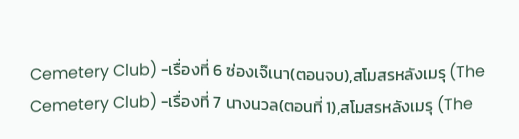Cemetery Club) -เรื่องที่ 6 ซ่องเจ๊เนา(ตอนจบ),สโมสรหลังเมรุ (The Cemetery Club) -เรื่องที่ 7 นางนวล(ตอนที่ 1),สโมสรหลังเมรุ (The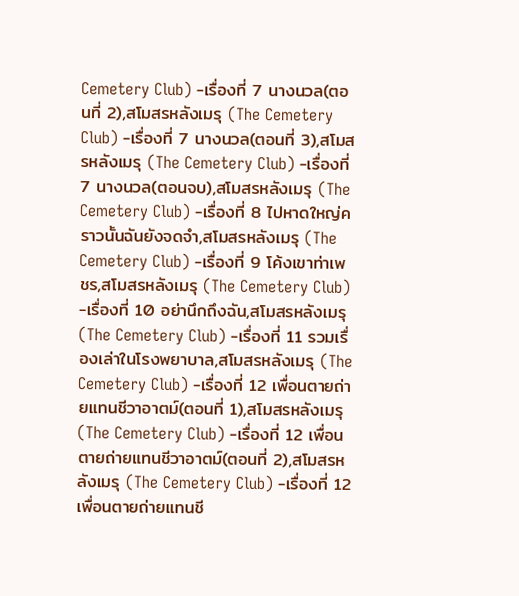Cemetery Club) -เรื่องที่ 7 นางนวล(ตอนที่ 2),สโมสรหลังเมรุ (The Cemetery Club) -เรื่องที่ 7 นางนวล(ตอนที่ 3),สโมสรหลังเมรุ (The Cemetery Club) -เรื่องที่ 7 นางนวล(ตอนจบ),สโมสรหลังเมรุ (The Cemetery Club) -เรื่องที่ 8 ไปหาดใหญ่คราวนั้นฉันยังจดจำ,สโมสรหลังเมรุ (The Cemetery Club) -เรื่องที่ 9 โค้งเขาท่าเพชร,สโมสรหลังเมรุ (The Cemetery Club) -เรื่องที่ 10 อย่านึกถึงฉัน,สโมสรหลังเมรุ (The Cemetery Club) -เรื่องที่ 11 รวมเรื่องเล่าในโรงพยาบาล,สโมสรหลังเมรุ (The Cemetery Club) -เรื่องที่ 12 เพื่อนตายถ่ายแทนชีวาอาตม์(ตอนที่ 1),สโมสรหลังเมรุ (The Cemetery Club) -เรื่องที่ 12 เพื่อนตายถ่ายแทนชีวาอาตม์(ตอนที่ 2),สโมสรหลังเมรุ (The Cemetery Club) -เรื่องที่ 12 เพื่อนตายถ่ายแทนชี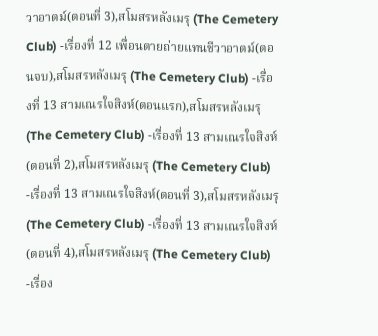วาอาตม์(ตอนที่ 3),สโมสรหลังเมรุ (The Cemetery Club) -เรื่องที่ 12 เพื่อนตายถ่ายแทนชีวาอาตม์(ตอนจบ),สโมสรหลังเมรุ (The Cemetery Club) -เรื่องที่ 13 สามเณรใจสิงห์(ตอนแรก),สโมสรหลังเมรุ (The Cemetery Club) -เรื่องที่ 13 สามเณรใจสิงห์(ตอนที่ 2),สโมสรหลังเมรุ (The Cemetery Club) -เรื่องที่ 13 สามเณรใจสิงห์(ตอนที่ 3),สโมสรหลังเมรุ (The Cemetery Club) -เรื่องที่ 13 สามเณรใจสิงห์(ตอนที่ 4),สโมสรหลังเมรุ (The Cemetery Club) -เรื่อง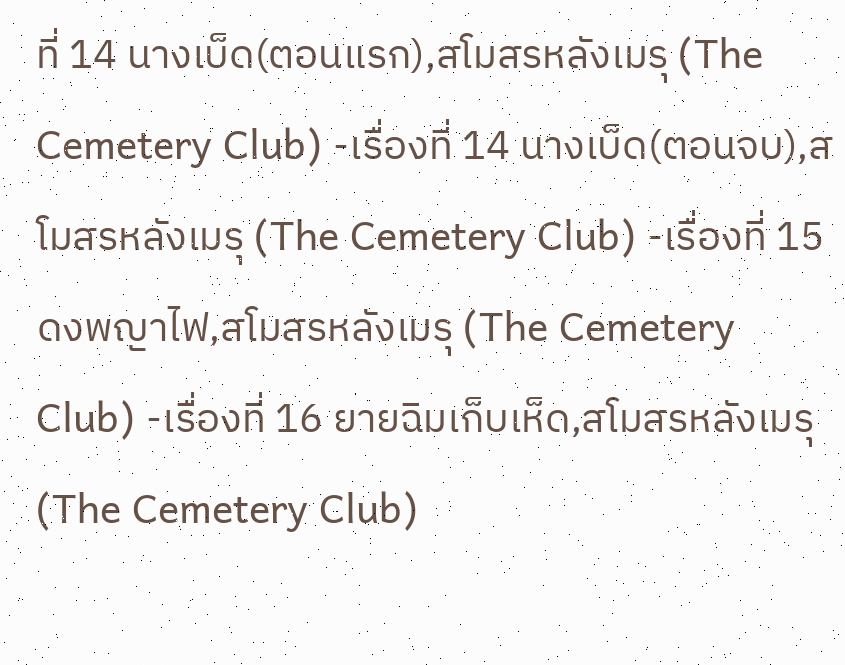ที่ 14 นางเบ็ด(ตอนแรก),สโมสรหลังเมรุ (The Cemetery Club) -เรื่องที่ 14 นางเบ็ด(ตอนจบ),สโมสรหลังเมรุ (The Cemetery Club) -เรื่องที่ 15 ดงพญาไฟ,สโมสรหลังเมรุ (The Cemetery Club) -เรื่องที่ 16 ยายฉิมเก็บเห็ด,สโมสรหลังเมรุ (The Cemetery Club)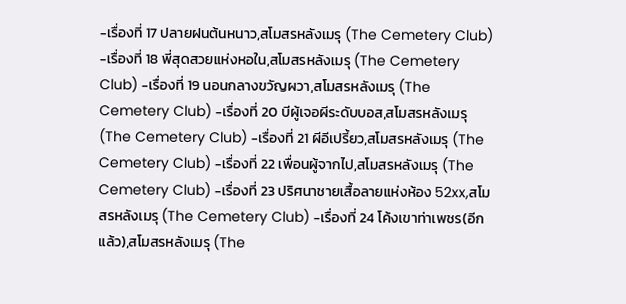-เรื่องที่ 17 ปลายฝนต้นหนาว,สโมสรหลังเมรุ (The Cemetery Club) -เรื่องที่ 18 พี่สุดสวยแห่งหอใน,สโมสรหลังเมรุ (The Cemetery Club) -เรื่องที่ 19 นอนกลางขวัญผวา,สโมสรหลังเมรุ (The Cemetery Club) -เรื่องที่ 20 บีผู้เจอผีระดับบอส,สโมสรหลังเมรุ (The Cemetery Club) -เรื่องที่ 21 ผีอีเปรี้ยว,สโมสรหลังเมรุ (The Cemetery Club) -เรื่องที่ 22 เพื่อนผู้จากไป,สโมสรหลังเมรุ (The Cemetery Club) -เรื่องที่ 23 ปริศนาชายเสื้อลายแห่งห้อง 52xx,สโมสรหลังเมรุ (The Cemetery Club) -เรื่องที่ 24 โค้งเขาท่าเพชร(อีกแล้ว),สโมสรหลังเมรุ (The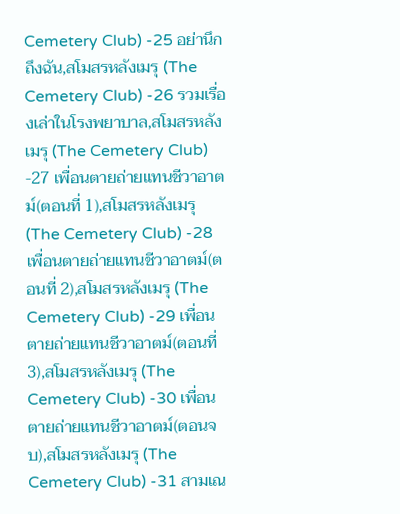Cemetery Club) -25 อย่านึกถึงฉัน,สโมสรหลังเมรุ (The Cemetery Club) -26 รวมเรื่องเล่าในโรงพยาบาล,สโมสรหลังเมรุ (The Cemetery Club) -27 เพื่อนตายถ่ายแทนชีวาอาตม์(ตอนที่ 1),สโมสรหลังเมรุ (The Cemetery Club) -28 เพื่อนตายถ่ายแทนชีวาอาตม์(ตอนที่ 2),สโมสรหลังเมรุ (The Cemetery Club) -29 เพื่อนตายถ่ายแทนชีวาอาตม์(ตอนที่ 3),สโมสรหลังเมรุ (The Cemetery Club) -30 เพื่อนตายถ่ายแทนชีวาอาตม์(ตอนจบ),สโมสรหลังเมรุ (The Cemetery Club) -31 สามเณ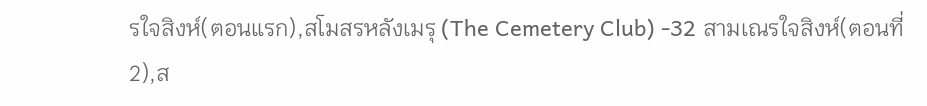รใจสิงห์(ตอนแรก),สโมสรหลังเมรุ (The Cemetery Club) -32 สามเณรใจสิงห์(ตอนที่ 2),ส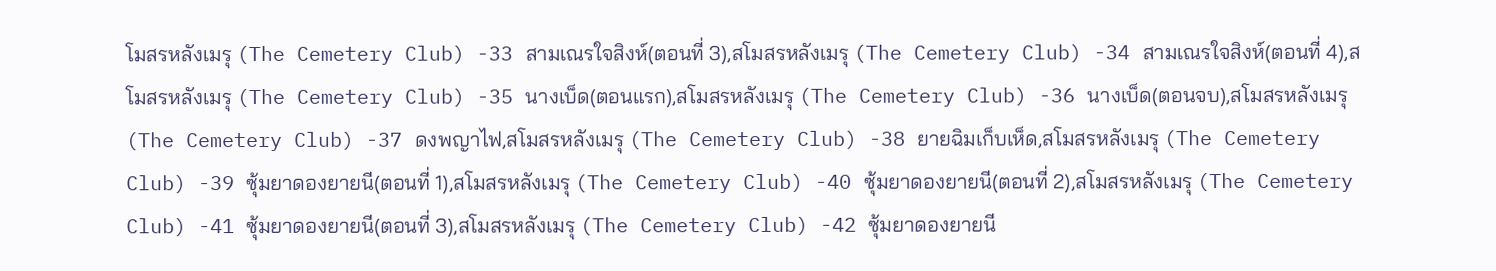โมสรหลังเมรุ (The Cemetery Club) -33 สามเณรใจสิงห์(ตอนที่ 3),สโมสรหลังเมรุ (The Cemetery Club) -34 สามเณรใจสิงห์(ตอนที่ 4),สโมสรหลังเมรุ (The Cemetery Club) -35 นางเบ็ด(ตอนแรก),สโมสรหลังเมรุ (The Cemetery Club) -36 นางเบ็ด(ตอนจบ),สโมสรหลังเมรุ (The Cemetery Club) -37 ดงพญาไฟ,สโมสรหลังเมรุ (The Cemetery Club) -38 ยายฉิมเก็บเห็ด,สโมสรหลังเมรุ (The Cemetery Club) -39 ซุ้มยาดองยายนี(ตอนที่ 1),สโมสรหลังเมรุ (The Cemetery Club) -40 ซุ้มยาดองยายนี(ตอนที่ 2),สโมสรหลังเมรุ (The Cemetery Club) -41 ซุ้มยาดองยายนี(ตอนที่ 3),สโมสรหลังเมรุ (The Cemetery Club) -42 ซุ้มยาดองยายนี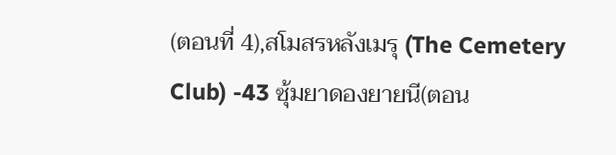(ตอนที่ 4),สโมสรหลังเมรุ (The Cemetery Club) -43 ซุ้มยาดองยายนี(ตอน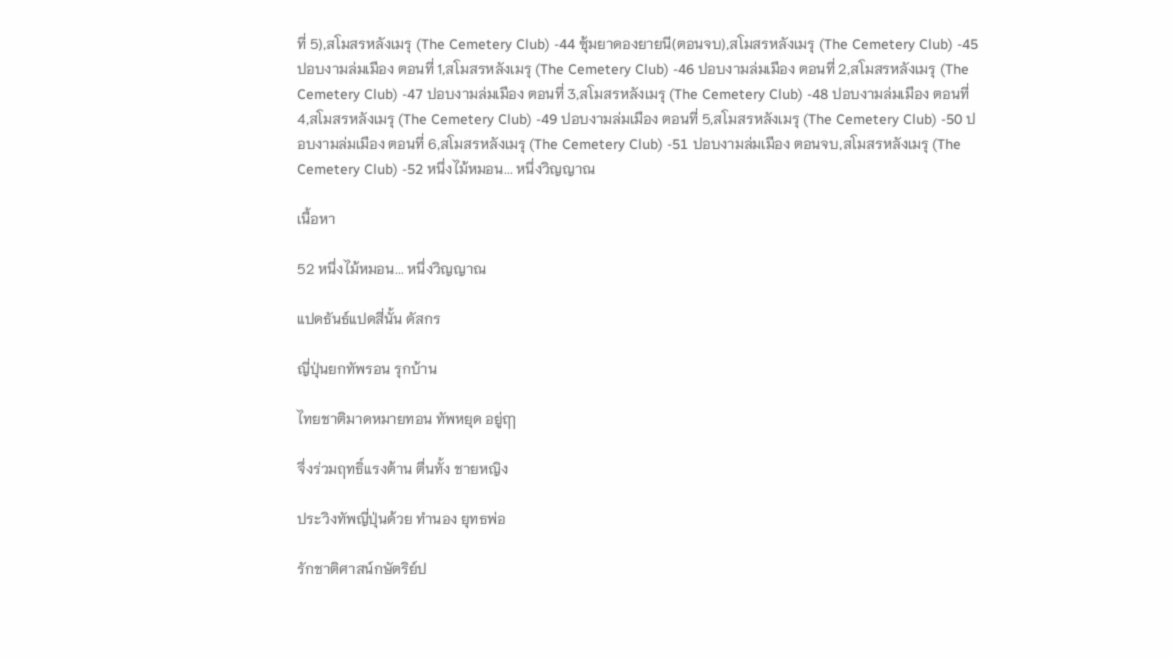ที่ 5),สโมสรหลังเมรุ (The Cemetery Club) -44 ซุ้มยาดองยายนี(ตอนจบ),สโมสรหลังเมรุ (The Cemetery Club) -45 ปอบงามล่มเมือง ตอนที่ 1,สโมสรหลังเมรุ (The Cemetery Club) -46 ปอบงามล่มเมือง ตอนที่ 2,สโมสรหลังเมรุ (The Cemetery Club) -47 ปอบงามล่มเมือง ตอนที่ 3,สโมสรหลังเมรุ (The Cemetery Club) -48 ปอบงามล่มเมือง ตอนที่ 4,สโมสรหลังเมรุ (The Cemetery Club) -49 ปอบงามล่มเมือง ตอนที่ 5,สโมสรหลังเมรุ (The Cemetery Club) -50 ปอบงามล่มเมือง ตอนที่ 6,สโมสรหลังเมรุ (The Cemetery Club) -51 ปอบงามล่มเมือง ตอนจบ,สโมสรหลังเมรุ (The Cemetery Club) -52 หนึ่งไม้หมอน... หนึ่งวิญญาณ

เนื้อหา

52 หนึ่งไม้หมอน... หนึ่งวิญญาณ

แปดธันธ์แปดสี่นั้น ดัสกร

ญี่ปุ่นยกทัพรอน รุกบ้าน

ไทยชาติมาดหมายทอน ทัพหยุด อยู่ฤๅ

จึ่งร่วมฤทธิ์แรงต้าน ตื่นทั้ง ชายหญิง

ประวิงทัพญี่ปุ่นด้วย ทำนอง ยุทธพ่อ

รักชาติศาสน์กษัตริย์ป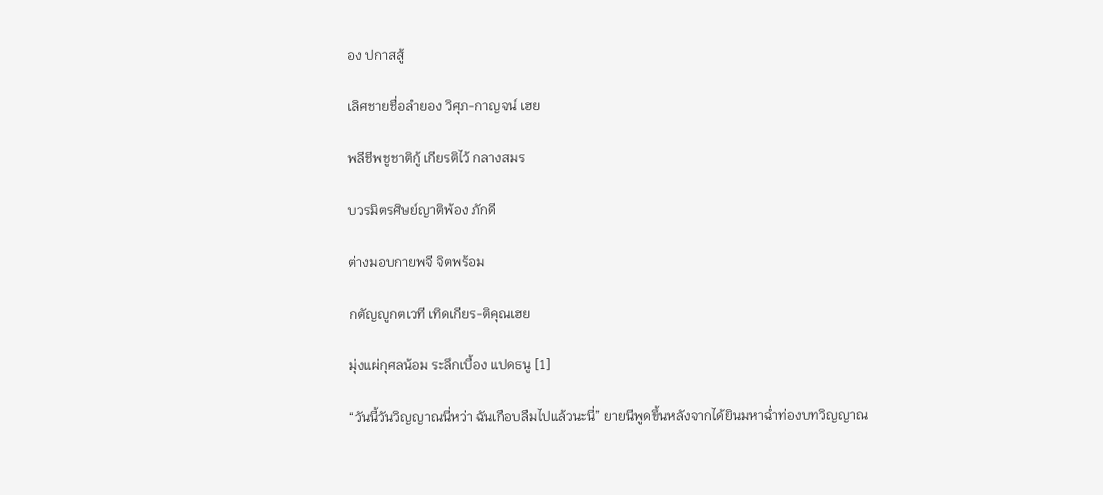อง ปกาสสู้

เลิศชายชื่อลำยอง วิศุภ-กาญจน์ เฮย

พลีชีพชูชาติกู้ เกียรติไว้ กลางสมร

บวรมิตรศิษย์ญาติพ้อง ภักดี

ต่างมอบกายพจี จิตพร้อม

กตัญญูกตเวที เทิดเกียร-ติคุณเฮย

มุ่งแผ่กุศลน้อม ระลึกเบื้อง แปดธนู [1]

“วันนี้วันวิญญาณนี่หว่า ฉันเกือบลืมไปแล้วนะนี่” ยายนีพูดขึ้นหลังจากได้ยินมหาฉ่ำท่องบทวิญญาณ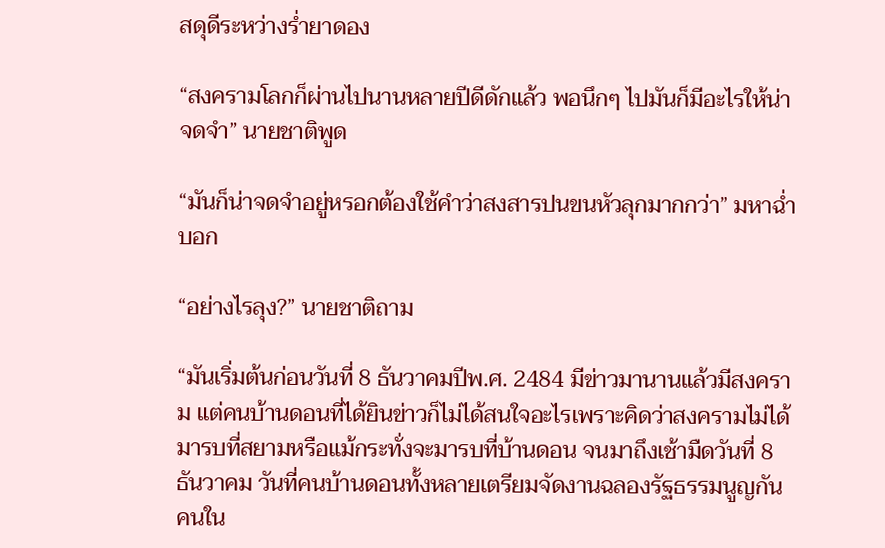สดุดีระหว่างร่ำยาดอง

“สงครามโลกก็ผ่านไปนานหลายปีดีดักแล้ว พอนึกๆ ไปมันก็มีอะไรให้น่าจดจำ” นายชาติพูด

“มันก็น่าจดจำอยู่หรอกต้องใช้คำว่าสงสารปนขนหัวลุกมากกว่า” มหาฉ่ำบอก

“อย่างไรลุง?” นายชาติถาม

“มันเริ่มต้นก่อนวันที่ 8 ธันวาคมปีพ.ศ. 2484 มีข่าวมานานแล้วมีสงคราม แต่คนบ้านดอนที่ได้ยินข่าวก็ไม่ได้สนใจอะไรเพราะคิดว่าสงครามไม่ได้มารบที่สยามหรือแม้กระทั่งจะมารบที่บ้านดอน จนมาถึงเช้ามืดวันที่ 8 ธันวาคม วันที่คนบ้านดอนทั้งหลายเตรียมจัดงานฉลองรัฐธรรมนูญกัน คนใน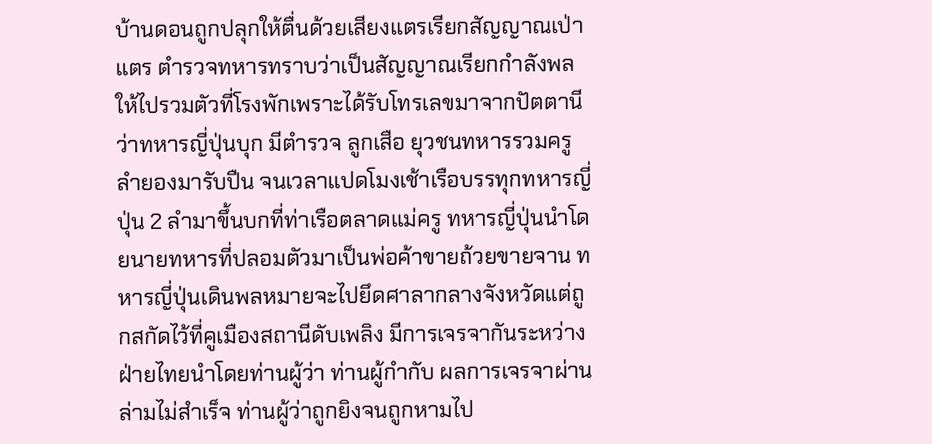บ้านดอนถูกปลุกให้ตื่นด้วยเสียงแตรเรียกสัญญาณเป่าแตร ตำรวจทหารทราบว่าเป็นสัญญาณเรียกกำลังพลให้ไปรวมตัวที่โรงพักเพราะได้รับโทรเลขมาจากปัตตานีว่าทหารญี่ปุ่นบุก มีตำรวจ ลูกเสือ ยุวชนทหารรวมครูลำยองมารับปืน จนเวลาแปดโมงเช้าเรือบรรทุกทหารญี่ปุ่น 2 ลำมาขึ้นบกที่ท่าเรือตลาดแม่ครู ทหารญี่ปุ่นนำโดยนายทหารที่ปลอมตัวมาเป็นพ่อค้าขายถ้วยขายจาน ทหารญี่ปุ่นเดินพลหมายจะไปยึดศาลากลางจังหวัดแต่ถูกสกัดไว้ที่คูเมืองสถานีดับเพลิง มีการเจรจากันระหว่างฝ่ายไทยนำโดยท่านผู้ว่า ท่านผู้กำกับ ผลการเจรจาผ่านล่ามไม่สำเร็จ ท่านผู้ว่าถูกยิงจนถูกหามไป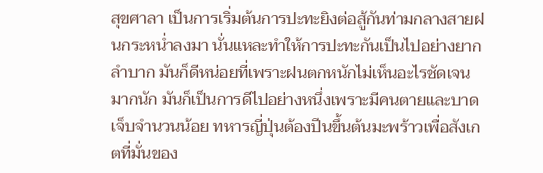สุขศาลา เป็นการเริ่มต้นการปะทะยิงต่อสู้กันท่ามกลางสายฝนกระหน่ำลงมา นั่นแหละทำให้การปะทะกันเป็นไปอย่างยากลำบาก มันก็ดีหน่อยที่เพราะฝนตกหนักไม่เห็นอะไรชัดเจนมากนัก มันก็เป็นการดีไปอย่างหนึ่งเพราะมีคนตายและบาดเจ็บจำนวนน้อย ทหารญี่ปุ่นต้องปีนขึ้นต้นมะพร้าวเพื่อสังเกตที่มั่นของ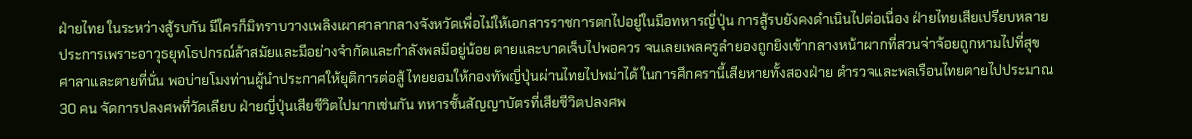ฝ่ายไทย ในระหว่างสู้รบกัน มีใครก็มิทราบวางเพลิงเผาศาลากลางจังหวัดเพื่อไม่ให้เอกสารราชการตกไปอยู่ในมือทหารญี่ปุ่น การสู้รบยังคงดำเนินไปต่อเนื่อง ฝ่ายไทยเสียเปรียบหลายประการเพราะอาวุธยุทโธปกรณ์ล้าสมัยและมีอย่างจำกัดและกำลังพลมีอยู่น้อย ตายและบาดเจ็บไปพอควร จนเลยเพลครูลำยองถูกยิงเข้ากลางหน้าผากที่สวนจ่าจ้อยถูกหามไปที่สุขศาลาและตายที่นั่น พอบ่ายโมงท่านผู้นำประกาศให้ยุติการต่อสู้ ไทยยอมให้กองทัพญี่ปุ่นผ่านไทยไปพม่าได้ ในการศึกครานี้เสียหายทั้งสองฝ่าย ตำรวจและพลเรือนไทยตายไปประมาณ 30 คน จัดการปลงศพที่วัดเลียบ ฝ่ายญี่ปุ่นเสียชีวิตไปมากเช่นกัน ทหารชั้นสัญญาบัตรที่เสียชีวิตปลงศพ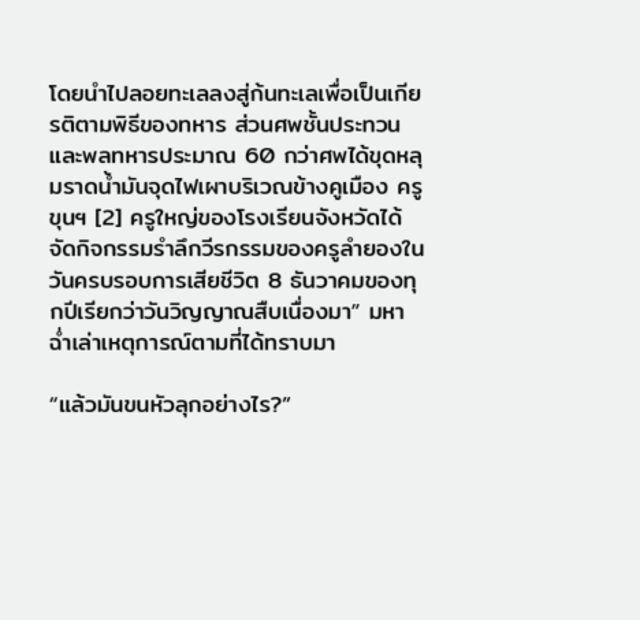โดยนำไปลอยทะเลลงสู่ก้นทะเลเพื่อเป็นเกียรติตามพิธีของทหาร ส่วนศพชั้นประทวนและพลทหารประมาณ 60 กว่าศพได้ขุดหลุมราดน้ำมันจุดไฟเผาบริเวณข้างคูเมือง ครูขุนฯ [2] ครูใหญ่ของโรงเรียนจังหวัดได้จัดกิจกรรมรำลึกวีรกรรมของครูลำยองในวันครบรอบการเสียชีวิต 8 ธันวาคมของทุกปีเรียกว่าวันวิญญาณสืบเนื่องมา” มหาฉ่ำเล่าเหตุการณ์ตามที่ได้ทราบมา

“แล้วมันขนหัวลุกอย่างไร?”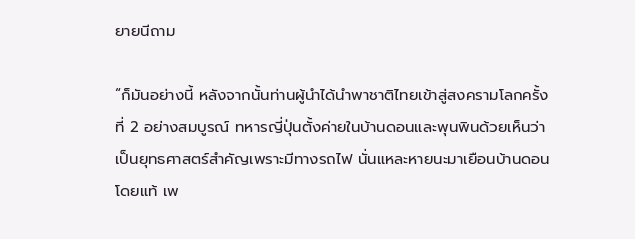ยายนีถาม

“ก็มันอย่างนี้ หลังจากนั้นท่านผู้นำได้นำพาชาติไทยเข้าสู่สงครามโลกครั้งที่ 2 อย่างสมบูรณ์ ทหารญี่ปุ่นตั้งค่ายในบ้านดอนและพุนพินด้วยเห็นว่าเป็นยุทธศาสตร์สำคัญเพราะมีทางรถไฟ นั่นแหละหายนะมาเยือนบ้านดอนโดยแท้ เพ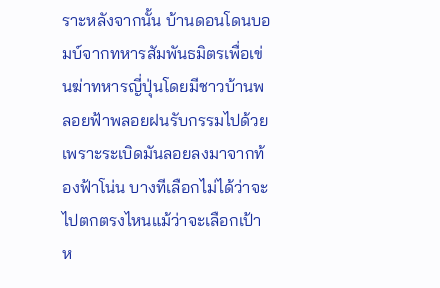ราะหลังจากนั้น บ้านดอนโดนบอมบ์จากทหารสัมพันธมิตรเพื่อเข่นฆ่าทหารญี่ปุ่นโดยมีชาวบ้านพลอยฟ้าพลอยฝนรับกรรมไปด้วย เพราะระเบิดมันลอยลงมาจากท้องฟ้าโน่น บางทีเลือกไม่ได้ว่าจะไปตกตรงไหนแม้ว่าจะเลือกเป้าห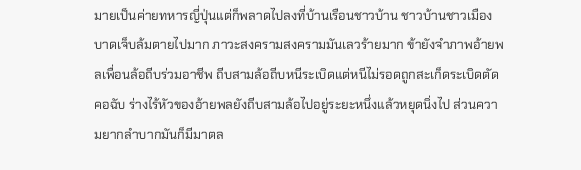มายเป็นค่ายทหารญี่ปุ่นแต่ก็พลาดไปลงที่บ้านเรือนชาวบ้าน ชาวบ้านชาวเมืองบาดเจ็บล้มตายไปมาก ภาวะสงครามสงครามมันเลวร้ายมาก ข้ายังจำภาพอ้ายพลเพื่อนล้อถีบร่วมอาชีพ ถีบสามล้อถีบหนีระเบิดแต่หนีไม่รอดถูกสะเก็ดระเบิดตัดคอฉับ ร่างไร้หัวของอ้ายพลยังถีบสามล้อไปอยู่ระยะหนึ่งแล้วหยุดนิ่งไป ส่วนความยากลำบากมันก็มีมาตล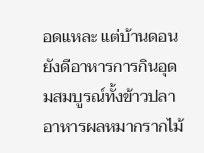อดแหละ แต่บ้านดอนยังดีอาหารการกินอุดมสมบูรณ์ทั้งข้าวปลาอาหารผลหมากรากไม้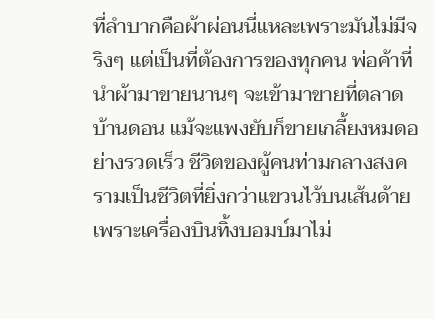ที่ลำบากคือผ้าผ่อนนี่แหละเพราะมันไม่มีจริงๆ แต่เป็นที่ต้องการของทุกคน พ่อค้าที่นำผ้ามาขายนานๆ จะเข้ามาขายที่ตลาดบ้านดอน แม้จะแพงยับก็ขายเกลี้ยงหมดอย่างรวดเร็ว ชีวิตของผู้คนท่ามกลางสงครามเป็นชีวิตที่ยิ่งกว่าแขวนไว้บนเส้นด้ายเพราะเครื่องบินทิ้งบอมบ์มาไม่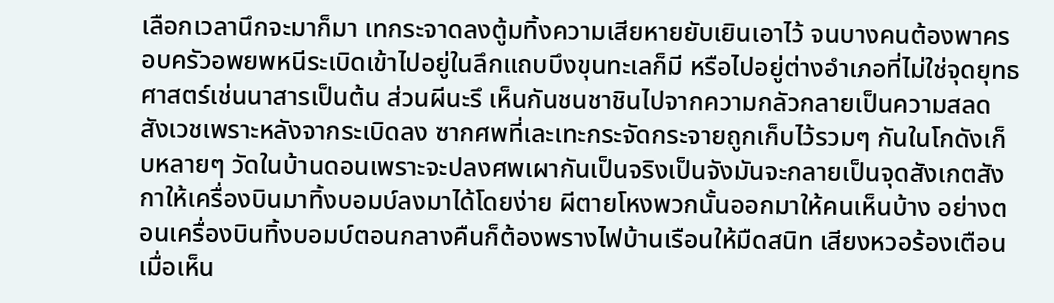เลือกเวลานึกจะมาก็มา เทกระจาดลงตู้มทิ้งความเสียหายยับเยินเอาไว้ จนบางคนต้องพาครอบครัวอพยพหนีระเบิดเข้าไปอยู่ในลึกแถบบึงขุนทะเลก็มี หรือไปอยู่ต่างอำเภอที่ไม่ใช่จุดยุทธศาสตร์เช่นนาสารเป็นต้น ส่วนผีนะรึ เห็นกันชนชาชินไปจากความกลัวกลายเป็นความสลดสังเวชเพราะหลังจากระเบิดลง ซากศพที่เละเทะกระจัดกระจายถูกเก็บไว้รวมๆ กันในโกดังเก็บหลายๆ วัดในบ้านดอนเพราะจะปลงศพเผากันเป็นจริงเป็นจังมันจะกลายเป็นจุดสังเกตสังกาให้เครื่องบินมาทิ้งบอมบ์ลงมาได้โดยง่าย ผีตายโหงพวกนั้นออกมาให้คนเห็นบ้าง อย่างตอนเครื่องบินทิ้งบอมบ์ตอนกลางคืนก็ต้องพรางไฟบ้านเรือนให้มืดสนิท เสียงหวอร้องเตือนเมื่อเห็น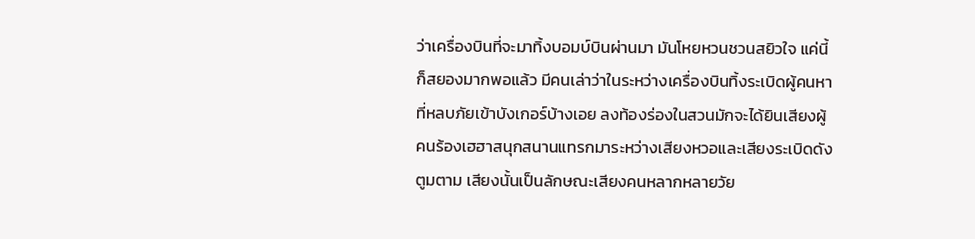ว่าเครื่องบินที่จะมาทิ้งบอมบ์บินผ่านมา มันโหยหวนชวนสยิวใจ แค่นี้ก็สยองมากพอแล้ว มีคนเล่าว่าในระหว่างเครื่องบินทิ้งระเบิดผู้คนหาที่หลบภัยเข้าบังเกอร์บ้างเอย ลงท้องร่องในสวนมักจะได้ยินเสียงผู้คนร้องเฮฮาสนุกสนานแทรกมาระหว่างเสียงหวอและเสียงระเบิดดังตูมตาม เสียงนั้นเป็นลักษณะเสียงคนหลากหลายวัย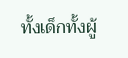ทั้งเด็กทั้งผู้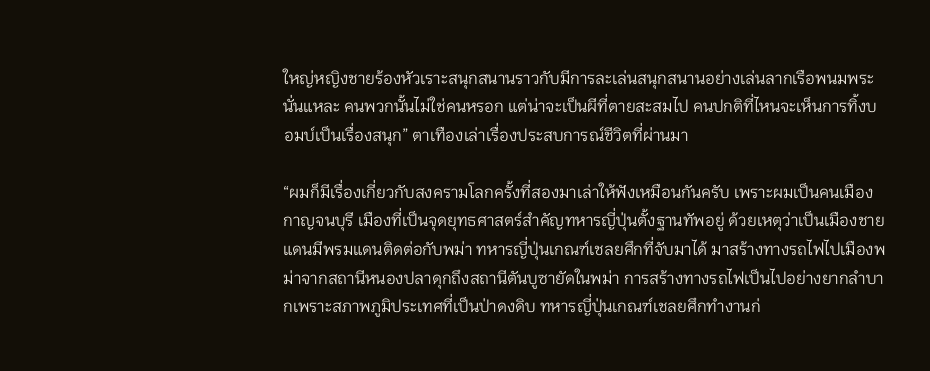ใหญ่หญิงชายร้องหัวเราะสนุกสนานราวกับมีการละเล่นสนุกสนานอย่างเล่นลากเรือพนมพระ นั่นแหละ คนพวกนั้นไม่ใช่คนหรอก แต่น่าจะเป็นผีที่ตายสะสมไป คนปกติที่ไหนจะเห็นการทิ้งบอมบ์เป็นเรื่องสนุก” ตาเทืองเล่าเรื่องประสบการณ์ชีวิตที่ผ่านมา

“ผมก็มีเรื่องเกี่ยวกับสงครามโลกครั้งที่สองมาเล่าให้ฟังเหมือนกันครับ เพราะผมเป็นคนเมืองกาญจนบุรี เมืองที่เป็นจุดยุทธศาสตร์สำคัญทหารญี่ปุ่นตั้งฐานทัพอยู่ ด้วยเหตุว่าเป็นเมืองชายแดนมีพรมแดนติดต่อกับพม่า ทหารญี่ปุ่นเกณฑ์เชลยศึกที่จับมาได้ มาสร้างทางรถไฟไปเมืองพม่าจากสถานีหนองปลาดุกถึงสถานีตันบูซายัดในพม่า การสร้างทางรถไฟเป็นไปอย่างยากลำบากเพราะสภาพภูมิประเทศที่เป็นป่าดงดิบ ทหารญี่ปุ่นเกณฑ์เชลยศึกทำงานก่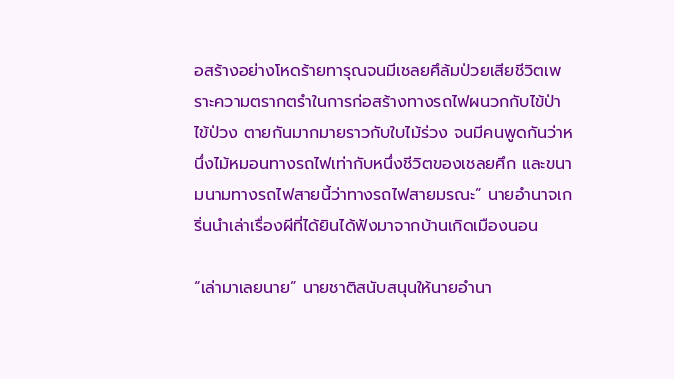อสร้างอย่างโหดร้ายทารุณจนมีเชลยศึล้มป่วยเสียชีวิตเพราะความตรากตรำในการก่อสร้างทางรถไฟผนวกกับไข้ป่าไข้ป่วง ตายกันมากมายราวกับใบไม้ร่วง จนมีคนพูดกันว่าหนึ่งไม้หมอนทางรถไฟเท่ากับหนึ่งชีวิตของเชลยศึก และขนามนามทางรถไฟสายนี้ว่าทางรถไฟสายมรณะ” นายอำนาจเกริ่นนำเล่าเรื่องผีที่ได้ยินได้ฟังมาจากบ้านเกิดเมืองนอน

“เล่ามาเลยนาย” นายชาติสนับสนุนให้นายอำนา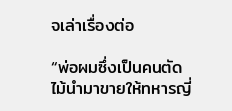จเล่าเรื่องต่อ

“พ่อผมซึ่งเป็นคนตัดไม้นำมาขายให้ทหารญี่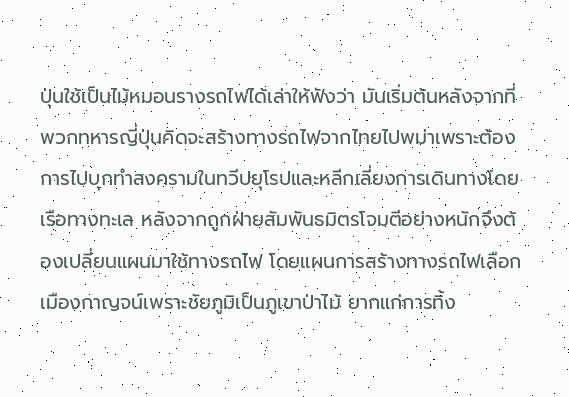ปุ่นใช้เป็นไม้หมอนรางรถไฟได้เล่าให้ฟังว่า มันเริ่มต้นหลังจากที่พวกทหารญี่ปุ่นคิดจะสร้างทางรถไฟจากไทยไปพม่าเพราะต้องการไปบุกทำสงครามในทวีปยุโรปและหลีกเลี่ยงการเดินทางโดยเรือทางทะเล หลังจากถูกฝ่ายสัมพันธมิตรโจมตีอย่างหนักจึงต้องเปลี่ยนแผนมาใช้ทางรถไฟ โดยแผนการสร้างทางรถไฟเลือกเมืองกาญจน์เพราะชัยภูมิเป็นภูเขาป่าไม้ ยากแก่การทิ้ง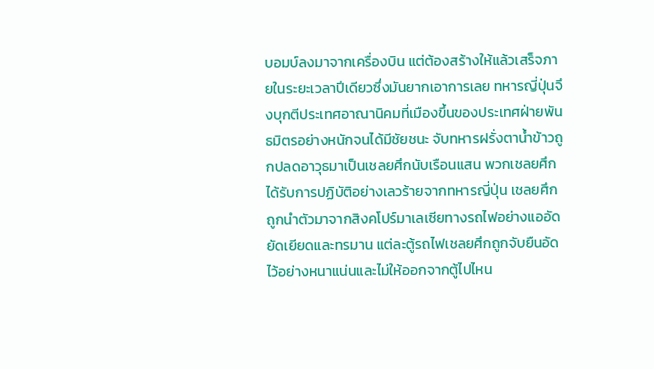บอมบ์ลงมาจากเครื่องบิน แต่ต้องสร้างให้แล้วเสร็จภายในระยะเวลาปีเดียวซึ่งมันยากเอาการเลย ทหารญี่ปุ่นจึงบุกตีประเทศอาณานิคมที่เมืองขึ้นของประเทศฝ่ายพันธมิตรอย่างหนักจนได้มีชัยชนะ จับทหารฝรั่งตาน้ำข้าวถูกปลดอาวุธมาเป็นเชลยศึกนับเรือนแสน พวกเชลยศึกได้รับการปฏิบัติอย่างเลวร้ายจากทหารญี่ปุ่น เชลยศึกถูกนำตัวมาจากสิงคโปร์มาเลเซียทางรถไฟอย่างแออัดยัดเยียดและทรมาน แต่ละตู้รถไฟเชลยศึกถูกจับยืนอัดไว้อย่างหนาแน่นและไม่ให้ออกจากตู้ไปไหน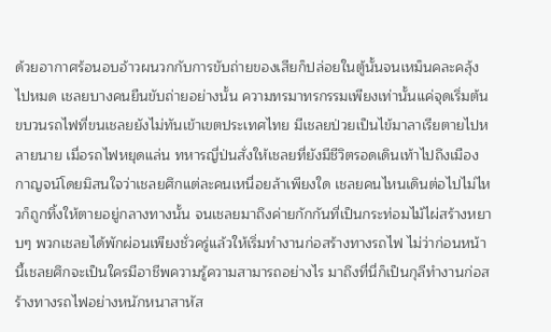ด้วยอากาศร้อนอบอ้าวผนวกกับการขับถ่ายของเสียก็ปล่อยในตู้นั้นจนเหม็นคละคลุ้งไปหมด เชลยบางคนยืนขับถ่ายอย่างนั้น ความทรมาทรกรรมเพียงเท่านั้นแค่จุดเริ่มต้น ขบวนรถไฟที่ขนเชลยยังไม่ทันเข้าเขตประเทศไทย มีเชลยป่วยเป็นไข้มาลาเรียตายไปหลายนาย เมื่อรถไฟหยุดแล่น ทหารญี่ป่นสั่งให้เชลยที่ยังมีชีวิตรอดเดินเท้าไปถึงเมืองกาญจน์โดยมิสนใจว่าเชลยศึกแต่ละคนเหนื่อยล้าเพียงใด เชลยคนไหนเดินต่อไปไม่ไหวก็ถูกทิ้งให้ตายอยู่กลางทางนั้น จนเชลยมาถึงค่ายกักกันที่เป็นกระท่อมไม้ไผ่สร้างหยาบๆ พวกเชลยได้พักผ่อนเพียงชั่วครู่แล้วให้เริ่มทำงานก่อสร้างทางรถไฟ ไม่ว่าก่อนหน้านี้เชลยศึกจะเป็นใครมีอาชีพความรู้ความสามารถอย่างไร มาถึงที่นี่ก็เป็นกุลีทำงานก่อสร้างทางรถไฟอย่างหนักหนาสาหัส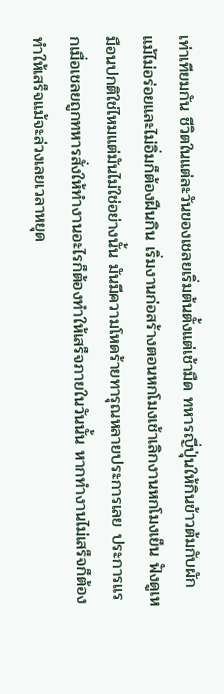เท่าเทียมกัน ชีวิตในแต่ละวันของเชลยเริ่มต้นตั้งแต่เช้ามืด ทหารญี่ปุ่นให้กินข้าวต้มกับผักแม้ไม่อร่อยและไม่อิ่มก็ต้องฝืนกิน เริ่มงานก่อสร้างตอนหกโมงเช้าเลิกงานหกโมงเย็น ฟังดูเหมือนปกติใช่ไหมแต่มันไม่ใช่อย่างนั้น มันมีความโหดร้ายทารุณหลายประการเลย ประการแรกเมื่อเชลยถูกทหารสั่งให้ทำงานอะไรก็ต้องทำให้เสร็จภายในวันนั้น หากทำงานไม่เสร็จก็ต้องทำให้เสร็จแม้จะล่วงเลยเวลาหยุด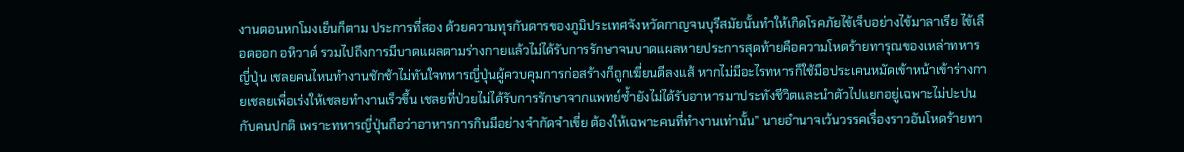งานตอนหกโมงเย็นก็ตาม ประการที่สอง ด้วยความทุรกันดารของภูมิประเทศจังหวัดกาญจนบุรีสมัยนั้นทำให้เกิดโรคภัยไข้เจ็บอย่างไข้มาลาเรีย ไข้เลือดออก อหิวาต์ รวมไปถึงการมีบาดแผลตามร่างกายแล้วไม่ได้รับการรักษาจนบาดแผลหายประการสุดท้ายคือความโหดร้ายทารุณของเหล่าทหารญี่ปุ่น เชลยคนไหนทำงานชักช้าไม่ทันใจทหารญี่ปุ่นผู้ควบคุมการก่อสร้างก็ถูกเฆี่ยนตีลงแส้ หากไม่มีอะไรทหารก็ใช้มือประเคนหมัดเข้าหน้าเข้าร่างกายเชลยเพื่อเร่งให้เชลยทำงานเร็วขึ้น เชลยที่ป่วยไม่ได้รับการรักษาจากแพทย์ซ้ำยังไม่ได้รับอาหารมาประทังชีวิตและนำตัวไปแยกอยู่เฉพาะไม่ปะปนกับคนปกติ เพราะทหารญี่ปุ่นถือว่าอาหารการกินมีอย่างจำกัดจำเขี่ย ต้องให้เฉพาะคนที่ทำงานเท่านั้น” นายอำนาจเว้นวรรคเรื่องราวอันโหดร้ายทา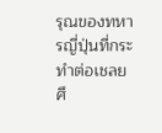รุณของทหารญี่ปุ่นที่กระทำต่อเชลยศึ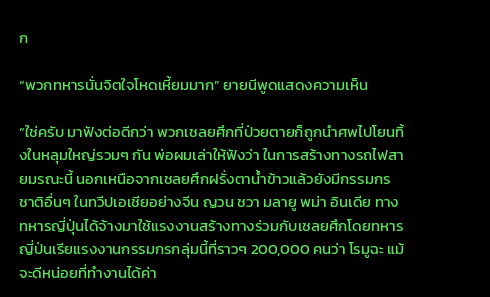ก

“พวกทหารนั่นจิตใจโหดเหี้ยมมาก” ยายนีพูดแสดงความเห็น

“ใช่ครับ มาฟังต่อดีกว่า พวกเชลยศึกที่ป่วยตายก็ถูกนำศพไปโยนทิ้งในหลุมใหญ่รวมๆ กัน พ่อผมเล่าให้ฟังว่า ในการสร้างทางรถไฟสายมรณะนี้ นอกเหนือจากเชลยศึกฝรั่งตาน้ำข้าวแล้วยังมีกรรมกรชาติอื่นๆ ในทวีปเอเชียอย่างจีน ญวน ชวา มลายู พม่า อินเดีย ทางทหารญี่ปุ่นได้จ้างมาใช้แรงงานสร้างทางร่วมกับเชลยศึกโดยทหารญี่ป่นเรียแรงงานกรรมกรกลุ่มนี้ที่ราวๆ 200,000 คนว่า โรมูฉะ แม้จะดีหน่อยที่ทำงานได้ค่า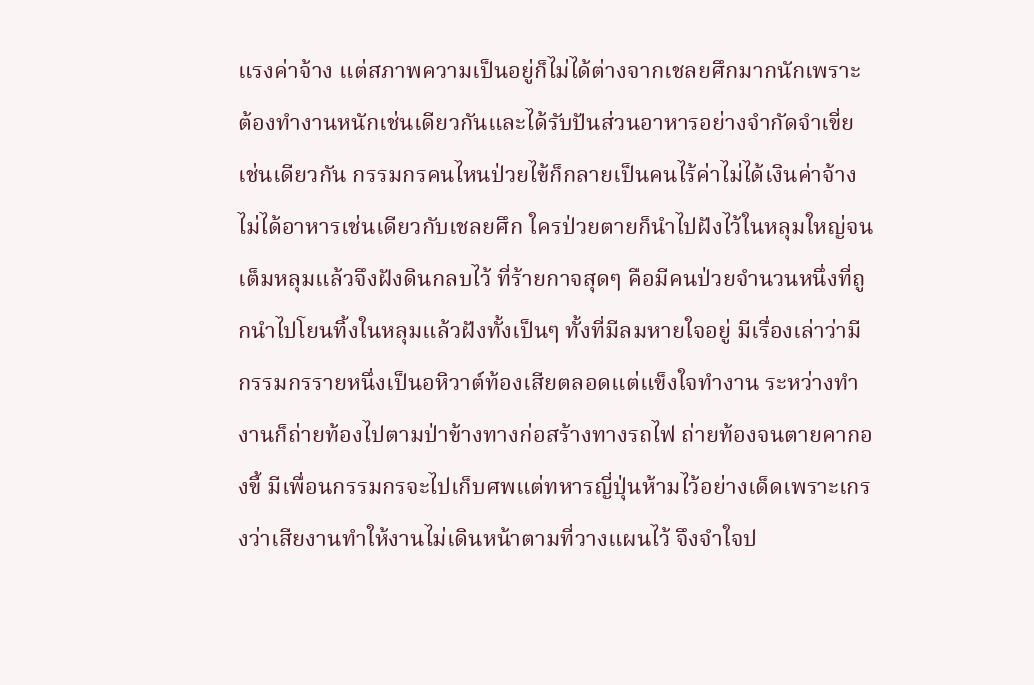แรงค่าจ้าง แต่สภาพความเป็นอยู่ก็ไม่ได้ต่างจากเชลยศึกมากนักเพราะต้องทำงานหนักเช่นเดียวกันและได้รับปันส่วนอาหารอย่างจำกัดจำเขี่ยเช่นเดียวกัน กรรมกรคนไหนป่วยไข้ก็กลายเป็นคนไร้ค่าไม่ได้เงินค่าจ้างไม่ได้อาหารเช่นเดียวกับเชลยศึก ใครป่วยตายก็นำไปฝังไว้ในหลุมใหญ่จนเต็มหลุมแล้วจึงฝังดินกลบไว้ ที่ร้ายกาจสุดๆ คือมีคนป่วยจำนวนหนึ่งที่ถูกนำไปโยนทิ้งในหลุมแล้วฝังทั้งเป็นๆ ทั้งที่มีลมหายใจอยู่ มีเรื่องเล่าว่ามีกรรมกรรายหนึ่งเป็นอหิวาต์ท้องเสียตลอดแต่แข็งใจทำงาน ระหว่างทำงานก็ถ่ายท้องไปตามป่าข้างทางก่อสร้างทางรถไฟ ถ่ายท้องจนตายคากองขี้ มีเพื่อนกรรมกรจะไปเก็บศพแต่ทหารญี่ปุ่นห้ามไว้อย่างเด็ดเพราะเกรงว่าเสียงานทำให้งานไม่เดินหน้าตามที่วางแผนไว้ จึงจำใจป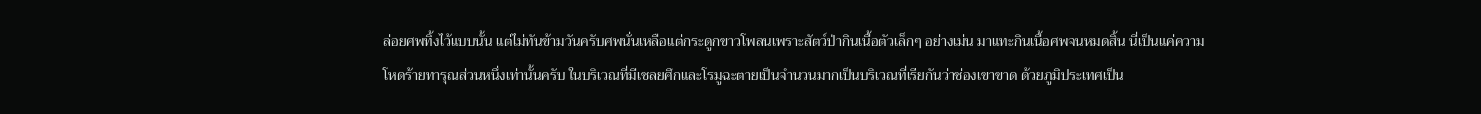ล่อยศพทิ้งไว้แบบนั้น แต่ไม่ทันข้ามวันครับศพนั่นเหลือแต่กระดูกขาวโพลนเพราะสัตว์ป่ากินเนื้อตัวเล็กๆ อย่างเม่น มาแทะกินเนื้อศพจนหมดสิ้น นี่เป็นแค่ความโหดร้ายทารุณส่วนหนึ่งเท่านั้นครับ ในบริเวณที่มีเชลยศึกและโรมูฉะตายเป็นจำนวนมากเป็นบริเวณที่เรียกันว่าช่องเขาขาด ด้วยภูมิประเทศเป็น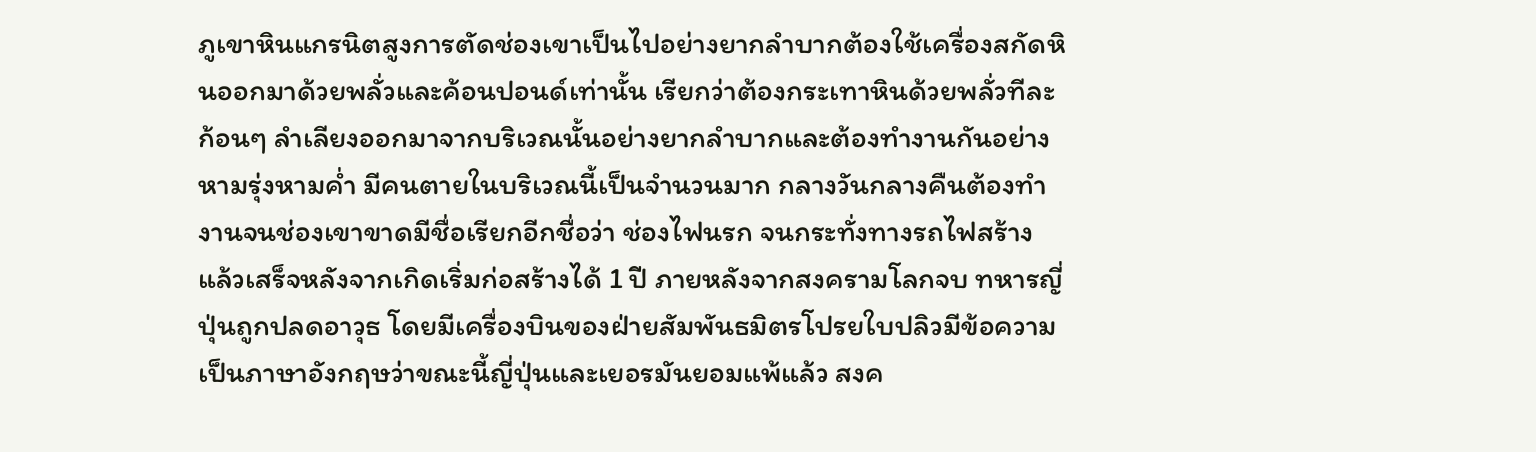ภูเขาหินแกรนิตสูงการตัดช่องเขาเป็นไปอย่างยากลำบากต้องใช้เครื่องสกัดหินออกมาด้วยพลั่วและค้อนปอนด์เท่านั้น เรียกว่าต้องกระเทาหินด้วยพลั่วทีละก้อนๆ ลำเลียงออกมาจากบริเวณนั้นอย่างยากลำบากและต้องทำงานกันอย่างหามรุ่งหามค่ำ มีคนตายในบริเวณนี้เป็นจำนวนมาก กลางวันกลางคืนต้องทำงานจนช่องเขาขาดมีชื่อเรียกอีกชื่อว่า ช่องไฟนรก จนกระทั่งทางรถไฟสร้างแล้วเสร็จหลังจากเกิดเริ่มก่อสร้างได้ 1 ปี ภายหลังจากสงครามโลกจบ ทหารญี่ปุ่นถูกปลดอาวุธ โดยมีเครื่องบินของฝ่ายสัมพันธมิตรโปรยใบปลิวมีข้อความเป็นภาษาอังกฤษว่าขณะนี้ญี่ปุ่นและเยอรมันยอมแพ้แล้ว สงค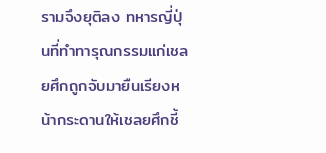รามจึงยุติลง ทหารญี่ปุ่นที่ทำทารุณกรรมแก่เชลยศึกถูกจับมายืนเรียงหน้ากระดานให้เชลยศึกชี้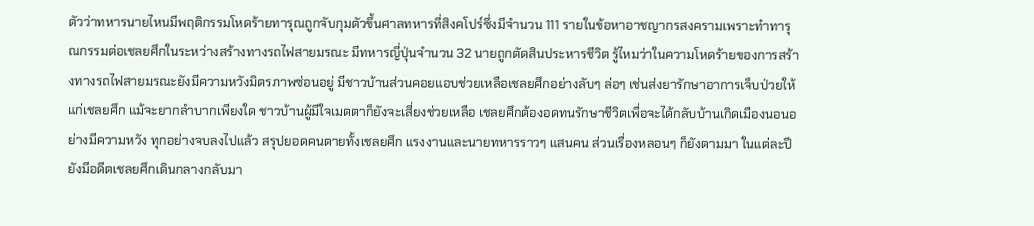ตัวว่าทหารนายไหนมีพฤติกรรมโหดร้ายทารุณถูกจับกุมตัวขึ้นศาลทหารที่สิงคโปร์ซึ่งมีจำนวน 111 รายในข้อหาอาชญากรสงครามเพราะทำทารุณกรรมต่อเชลยศึกในระหว่างสร้างทางรถไฟสายมรณะ มีทหารญี่ปุ่นจำนวน 32 นายถูกตัดสินประหารชีวิต รู้ไหมว่าในความโหดร้ายของการสร้างทางรถไฟสายมรณะยังมีความหวังมิตรภาพซ่อนอยู่ มีชาวบ้านส่วนคอยแอบช่วยเหลือเชลยศึกอย่างลับๆ ล่อๆ เช่นส่งยารักษาอาการเจ็บป่วยให้แก่เชลยศึก แม้จะยากลำบากเพียงใด ชาวบ้านผู้มีใจเมตตาก็ยังจะเสี่ยงช่วยเหลือ เชลยศึกต้องอดทนรักษาชีวิตเพื่อจะได้กลับบ้านเกิดเมืองนอนอย่างมีความหวัง ทุกอย่างจบลงไปแล้ว สรุปยอดคนตายทั้งเชลยศึก แรงงานและนายทหารราวๆ แสนคน ส่วนเรื่องหลอนๆ ก็ยังตามมา ในแต่ละปียังมีอดีตเชลยศึกเดินกลางกลับมา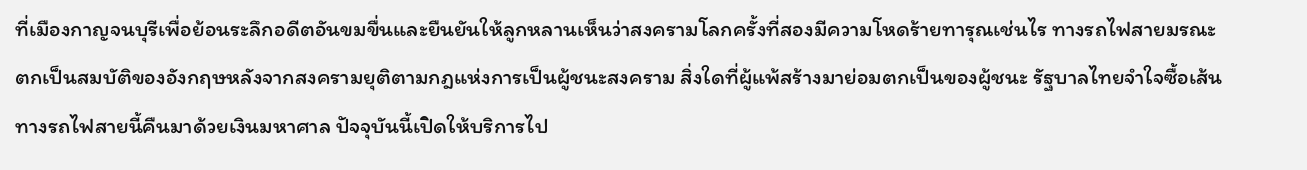ที่เมืองกาญจนบุรีเพื่อย้อนระลึกอดีตอันขมขื่นและยืนยันให้ลูกหลานเห็นว่าสงครามโลกครั้งที่สองมีความโหดร้ายทารุณเช่นไร ทางรถไฟสายมรณะตกเป็นสมบัติของอังกฤษหลังจากสงครามยุติตามกฎแห่งการเป็นผู้ชนะสงคราม สิ่งใดที่ผู้แพ้สร้างมาย่อมตกเป็นของผู้ชนะ รัฐบาลไทยจำใจซื้อเส้นทางรถไฟสายนี้คืนมาด้วยเงินมหาศาล ปัจจุบันนี้เปิดให้บริการไป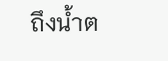ถึงน้ำต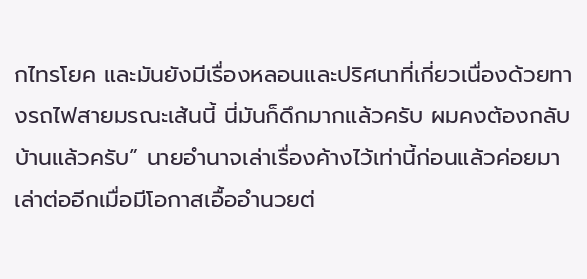กไทรโยค และมันยังมีเรื่องหลอนและปริศนาที่เกี่ยวเนื่องด้วยทางรถไฟสายมรณะเส้นนี้ นี่มันก็ดึกมากแล้วครับ ผมคงต้องกลับบ้านแล้วครับ” นายอำนาจเล่าเรื่องค้างไว้เท่านี้ก่อนแล้วค่อยมาเล่าต่ออีกเมื่อมีโอกาสเอื้ออำนวยต่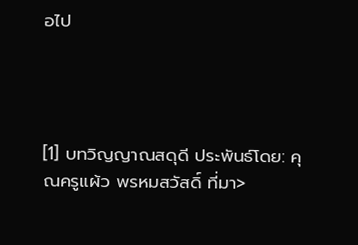อไป




[1] บทวิญญาณสดุดี ประพันธ์โดย: คุณครูแผ้ว พรหมสวัสดิ์ ที่มา>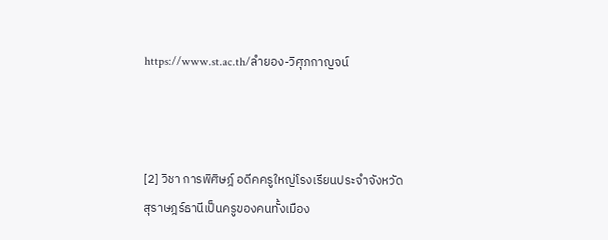https://www.st.ac.th/ลำยอง-วิศุภกาญจน์



[2] วิชา การพิศิษฎ์ อดีคครูใหญ่โรงเรียนประจำจังหวัดสุราษฎร์ธานีเป็นครูของคนทั้งเมือง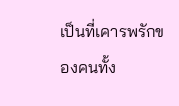เป็นที่เคารพรักของคนทั้ง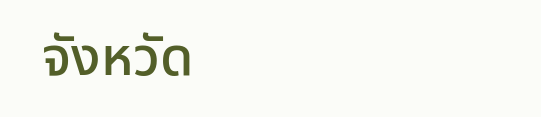จังหวัด